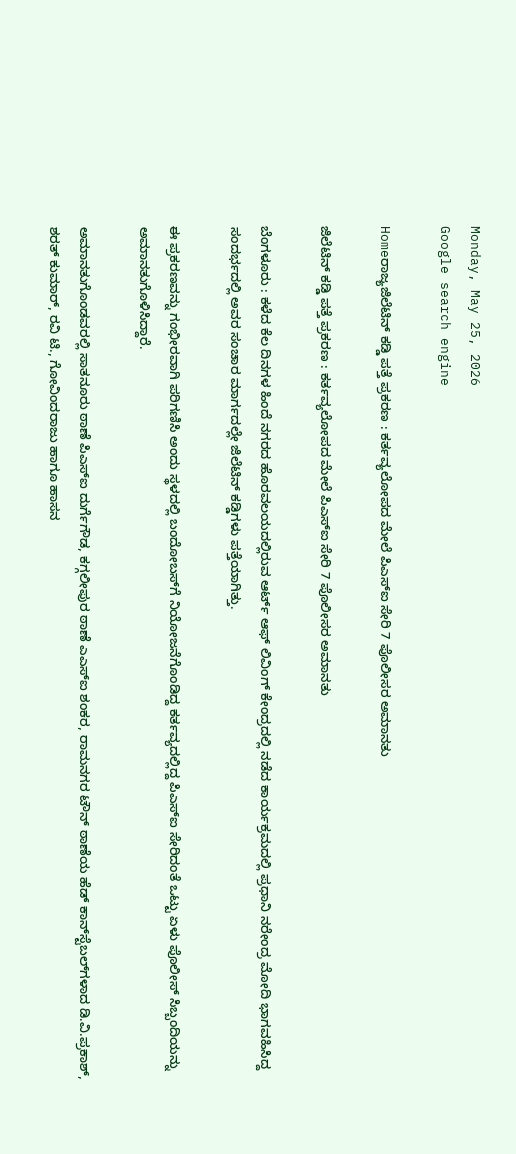Monday, May 25, 2026
Google search engine

Homeರಾಜ್ಯಜಿಲೆಟಿನ್ ಕಡ್ಡಿ ಪತ್ತೆ ಪ್ರಕರಣ : ಕರ್ತವ್ಯಲೋಪದ ಮೇಲೆ ಪಿಎಸ್‌ಐ ಸೇರಿ 7 ಪೊಲೀಸರ ಅಮಾನತು

ಜಿಲೆಟಿನ್ ಕಡ್ಡಿ ಪತ್ತೆ ಪ್ರಕರಣ : ಕರ್ತವ್ಯಲೋಪದ ಮೇಲೆ ಪಿಎಸ್‌ಐ ಸೇರಿ 7 ಪೊಲೀಸರ ಅಮಾನತು

ಬೆಂಗಳೂರು : ಕಳೆದ ಕೆಲ ದಿನಗಳ ಹಿಂದೆ ನಗರದ ಹೊರವಲಯದಲ್ಲಿರುವ ಆರ್ಟ್ ಆಫ್ ಲಿವಿಂಗ್ ಕೇಂದ್ರದಲ್ಲಿ ನಡೆದ ಕಾರ್ಯಕ್ರಮದಲ್ಲಿ ಪ್ರಧಾನಿ ನರೇಂದ್ರ ಮೋದಿ ಭಾಗವಹಿಸಿದ್ದ ಸಂದರ್ಭದಲ್ಲಿ ಅವರ ಸಂಚಾರ ಮಾರ್ಗದಲ್ಲೇ ಜಿಲೆಟಿನ್ ಕಡ್ಡಿಗಳು ಪತ್ತೆಯಾಗಿತ್ತು.

ಈ ಪ್ರಕರಣವನ್ನು ಗಂಭೀರವಾಗಿ ಪರಿಗಣಿಸಿ ಅಂದು ಸ್ಥಳದಲ್ಲಿ ಬಂದೋಬಸ್‌ಗೆ ನಿಯೋಜನೆಗೊಂಡಿದ್ದ ಕರ್ತವ್ಯದಲ್ಲಿದ್ದ ಪಿಎಸ್‌ಐ ಸೇರಿದಂತೆ ಒಟ್ಟು ಏಳು ಪೊಲೀಸ್ ಸಿಬ್ಬಂದಿಯನ್ನು ಅಮಾನತುಗೊಳಿಸಿದ್ದಾರೆ.

ಅಮಾನತುಗೊಂಡವರಲ್ಲಿ ಸಾತನೂರು ಠಾಣೆ ಪಿಎಸ್‌ಐ ದುರ್ಗೆಗೌಡ, ಕಗ್ಗಲೀಪುರ ಠಾಣೆ ಎಎಸ್‌ಐ ಶಂಕರ, ರಾಮನಗರ ಟೌನ್ ಠಾಣೆಯ ಹೆಡ್ ಕಾನ್‌ಸ್ಟೆಬಲ್‌ಗಳಾದ ಡಿ.ವಿ.ಪ್ರಕಾಶ್, ಶರತ್ ಕುಮಾರ್, ರವಿ ಟಿ., ಗೋವಿಂದರಾಜು ಹಾಗೂ ಹಾಸನ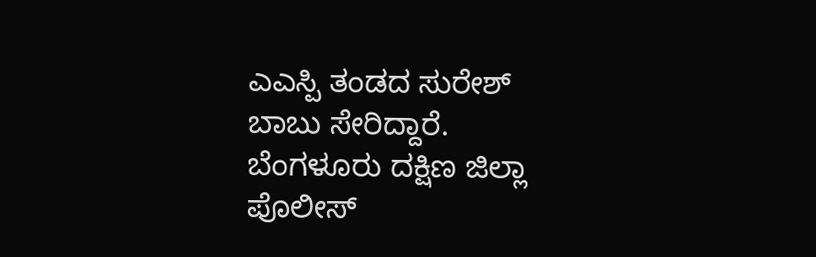ಎಎಸ್ಪಿ ತಂಡದ ಸುರೇಶ್ ಬಾಬು ಸೇರಿದ್ದಾರೆ. ಬೆಂಗಳೂರು ದಕ್ಷಿಣ ಜಿಲ್ಲಾ ಪೊಲೀಸ್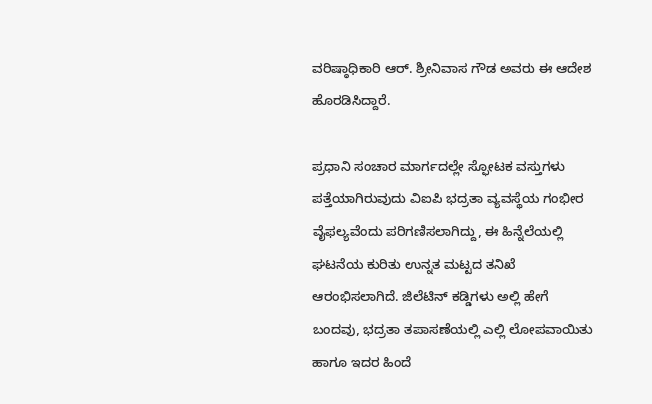ವರಿಷ್ಠಾಧಿಕಾರಿ ಆರ್. ಶ್ರೀನಿವಾಸ ಗೌಡ ಅವರು ಈ ಆದೇಶ ಹೊರಡಿಸಿದ್ದಾರೆ.

ಪ್ರಧಾನಿ ಸಂಚಾರ ಮಾರ್ಗದಲ್ಲೇ ಸ್ಫೋಟಕ ವಸ್ತುಗಳು ಪತ್ತೆಯಾಗಿರುವುದು ವಿಐಪಿ ಭದ್ರತಾ ವ್ಯವಸ್ಥೆಯ ಗಂಭೀರ ವೈಫಲ್ಯವೆಂದು ಪರಿಗಣಿಸಲಾಗಿದ್ದು, ಈ ಹಿನ್ನೆಲೆಯಲ್ಲಿ ಘಟನೆಯ ಕುರಿತು ಉನ್ನತ ಮಟ್ಟದ ತನಿಖೆ ಆರಂಭಿಸಲಾಗಿದೆ. ಜಿಲೆಟಿನ್ ಕಡ್ಡಿಗಳು ಅಲ್ಲಿ ಹೇಗೆ ಬಂದವು, ಭದ್ರತಾ ತಪಾಸಣೆಯಲ್ಲಿ ಎಲ್ಲಿ ಲೋಪವಾಯಿತು ಹಾಗೂ ಇದರ ಹಿಂದೆ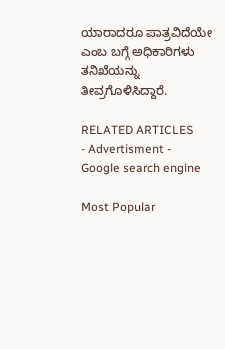ಯಾರಾದರೂ ಪಾತ್ರವಿದೆಯೇ ಎಂಬ ಬಗ್ಗೆ ಅಧಿಕಾರಿಗಳು ತನಿಖೆಯನ್ನು ತೀವ್ರಗೊಳಿಸಿದ್ದಾರೆ.

RELATED ARTICLES
- Advertisment -
Google search engine

Most Popular